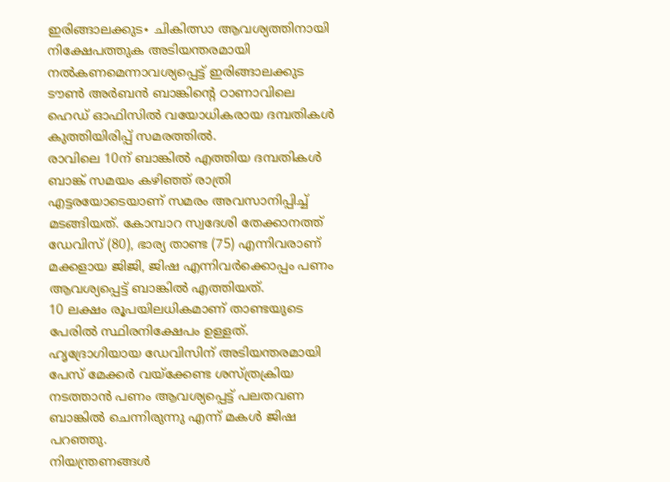ഇരിങ്ങാലക്കുട∙ ചികിത്സാ ആവശ്യത്തിനായി നിക്ഷേപത്തുക അടിയന്തരമായി നൽകണമെന്നാവശ്യപ്പെട്ട് ഇരിങ്ങാലക്കുട ടൗൺ അർബൻ ബാങ്കിന്റെ ഠാണാവിലെ ഹെഡ് ഓഫിസിൽ വയോധികരായ ദമ്പതികൾ കുത്തിയിരിപ്പ് സമരത്തിൽ.
രാവിലെ 10ന് ബാങ്കിൽ എത്തിയ ദമ്പതികൾ ബാങ്ക് സമയം കഴിഞ്ഞ് രാത്രി എട്ടരയോടെയാണ് സമരം അവസാനിപ്പിച്ച് മടങ്ങിയത്. കോമ്പാറ സ്വദേശി തേക്കാനത്ത് ഡേവിസ് (80), ഭാര്യ താണ്ട (75) എന്നിവരാണ് മക്കളായ ജിജി, ജിഷ എന്നിവർക്കൊപ്പം പണം ആവശ്യപ്പെട്ട് ബാങ്കിൽ എത്തിയത്.
10 ലക്ഷം രൂപയിലധികമാണ് താണ്ടയുടെ പേരിൽ സ്ഥിരനിക്ഷേപം ഉള്ളത്.
ഹൃദ്രോഗിയായ ഡേവിസിന് അടിയന്തരമായി പേസ് മേക്കർ വയ്ക്കേണ്ട ശസ്ത്രക്രിയ നടത്താൻ പണം ആവശ്യപ്പെട്ട് പലതവണ ബാങ്കിൽ ചെന്നിരുന്നു എന്ന് മകൾ ജിഷ പറഞ്ഞു.
നിയന്ത്രണങ്ങൾ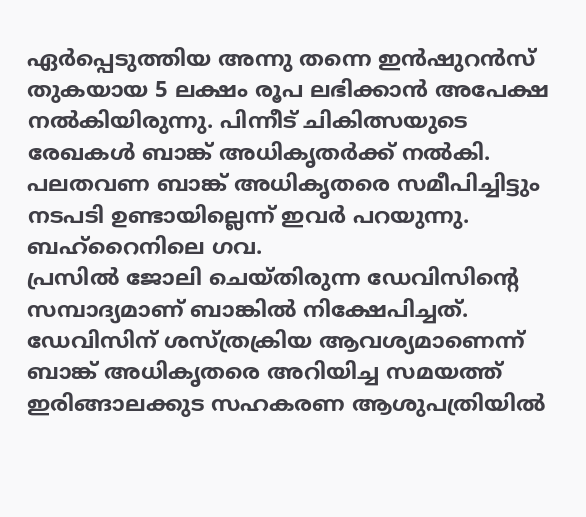ഏർപ്പെടുത്തിയ അന്നു തന്നെ ഇൻഷുറൻസ് തുകയായ 5 ലക്ഷം രൂപ ലഭിക്കാൻ അപേക്ഷ നൽകിയിരുന്നു. പിന്നീട് ചികിത്സയുടെ രേഖകൾ ബാങ്ക് അധികൃതർക്ക് നൽകി. പലതവണ ബാങ്ക് അധികൃതരെ സമീപിച്ചിട്ടും നടപടി ഉണ്ടായില്ലെന്ന് ഇവർ പറയുന്നു.
ബഹ്റൈനിലെ ഗവ.
പ്രസിൽ ജോലി ചെയ്തിരുന്ന ഡേവിസിന്റെ സമ്പാദ്യമാണ് ബാങ്കിൽ നിക്ഷേപിച്ചത്. ഡേവിസിന് ശസ്ത്രക്രിയ ആവശ്യമാണെന്ന് ബാങ്ക് അധികൃതരെ അറിയിച്ച സമയത്ത് ഇരിങ്ങാലക്കുട സഹകരണ ആശുപത്രിയിൽ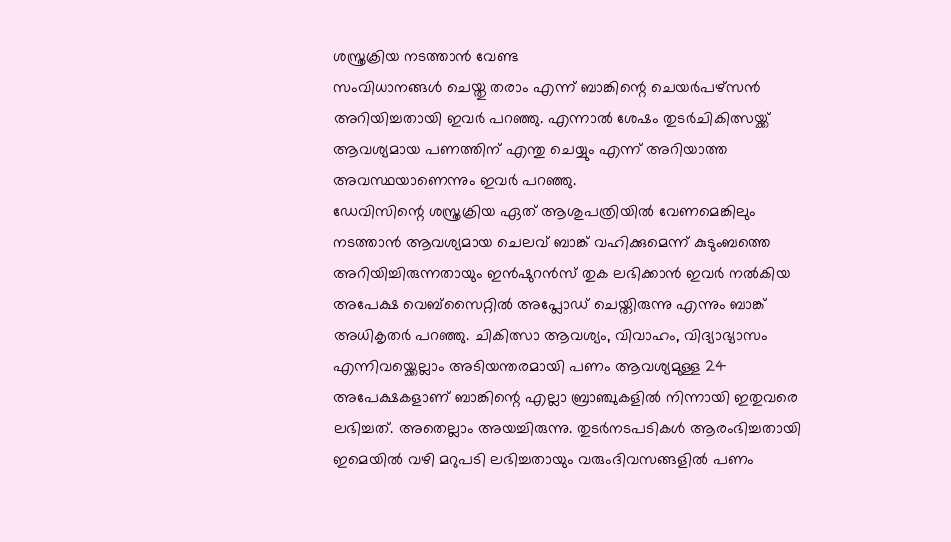ശസ്ത്രക്രിയ നടത്താൻ വേണ്ട
സംവിധാനങ്ങൾ ചെയ്തു തരാം എന്ന് ബാങ്കിന്റെ ചെയർപഴ്സൻ അറിയിച്ചതായി ഇവർ പറഞ്ഞു. എന്നാൽ ശേഷം തുടർചികിത്സയ്ക്ക് ആവശ്യമായ പണത്തിന് എന്തു ചെയ്യും എന്ന് അറിയാത്ത അവസ്ഥയാണെന്നും ഇവർ പറഞ്ഞു.
ഡേവിസിന്റെ ശസ്ത്രക്രിയ ഏത് ആശുപത്രിയിൽ വേണമെങ്കിലും നടത്താൻ ആവശ്യമായ ചെലവ് ബാങ്ക് വഹിക്കുമെന്ന് കുടുംബത്തെ അറിയിച്ചിരുന്നതായും ഇൻഷുറൻസ് തുക ലഭിക്കാൻ ഇവർ നൽകിയ അപേക്ഷ വെബ്സൈറ്റിൽ അപ്ലോഡ് ചെയ്തിരുന്നു എന്നും ബാങ്ക് അധികൃതർ പറഞ്ഞു. ചികിത്സാ ആവശ്യം, വിവാഹം, വിദ്യാഭ്യാസം എന്നിവയ്ക്കെല്ലാം അടിയന്തരമായി പണം ആവശ്യമുള്ള 24 അപേക്ഷകളാണ് ബാങ്കിന്റെ എല്ലാ ബ്രാഞ്ചുകളിൽ നിന്നായി ഇതുവരെ ലഭിച്ചത്. അതെല്ലാം അയച്ചിരുന്നു. തുടർനടപടികൾ ആരംഭിച്ചതായി ഇമെയിൽ വഴി മറുപടി ലഭിച്ചതായും വരുംദിവസങ്ങളിൽ പണം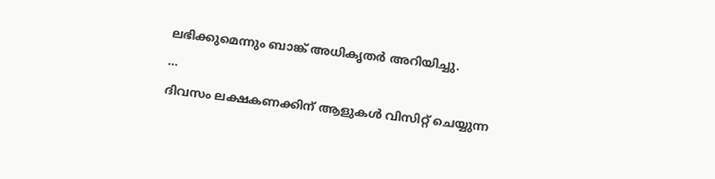ലഭിക്കുമെന്നും ബാങ്ക് അധികൃതർ അറിയിച്ചു.
…
ദിവസം ലക്ഷകണക്കിന് ആളുകൾ വിസിറ്റ് ചെയ്യുന്ന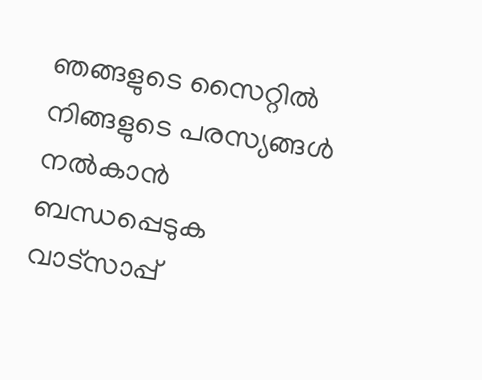ഞങ്ങളുടെ സൈറ്റിൽ നിങ്ങളുടെ പരസ്യങ്ങൾ നൽകാൻ ബന്ധപ്പെടുക വാട്സാപ്പ്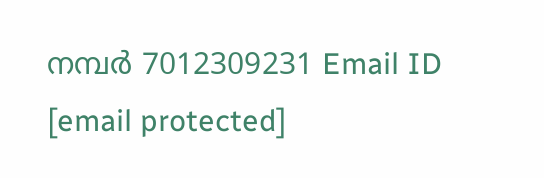നമ്പർ 7012309231 Email ID [email protected]